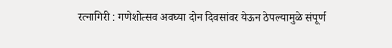रत्नागिरी : गणेशोत्सव अवघ्या दोन दिवसांवर येऊन ठेपल्यामुळे संपूर्ण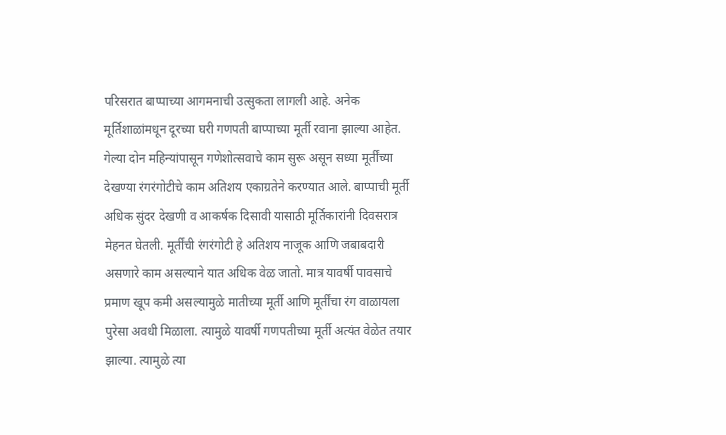परिसरात बाप्पाच्या आगमनाची उत्सुकता लागली आहे. अनेक मूर्तिशाळांमधून दूरच्या घरी गणपती बाप्पाच्या मूर्ती रवाना झाल्या आहेत.
गेल्या दोन महिन्यांपासून गणेशोत्सवाचे काम सुरू असून सध्या मूर्तींच्या देखण्या रंगरंगोटीचे काम अतिशय एकाग्रतेने करण्यात आले. बाप्पाची मूर्ती अधिक सुंदर देखणी व आकर्षक दिसावी यासाठी मूर्तिकारांनी दिवसरात्र मेहनत घेतली. मूर्तींची रंगरंगोटी हे अतिशय नाजूक आणि जबाबदारी असणारे काम असल्याने यात अधिक वेळ जातो. मात्र यावर्षी पावसाचे प्रमाण खूप कमी असल्यामुळे मातीच्या मूर्ती आणि मूर्तींचा रंग वाळायला पुरेसा अवधी मिळाला. त्यामुळे यावर्षी गणपतीच्या मूर्ती अत्यंत वेळेत तयार झाल्या. त्यामुळे त्या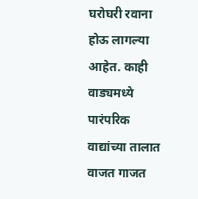घरोघरी रवाना होऊ लागल्या आहेत. काही वाड्यमध्ये पारंपरिक वाद्यांच्या तालात वाजत गाजत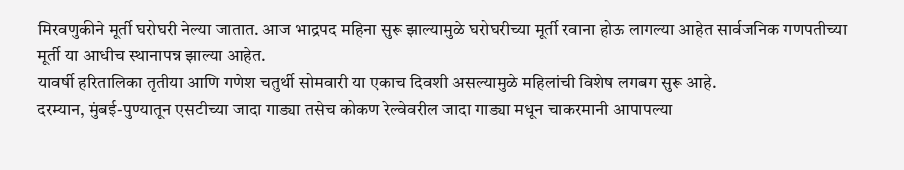मिरवणुकीने मूर्ती घरोघरी नेल्या जातात. आज भाद्रपद महिना सुरू झाल्यामुळे घरोघरीच्या मूर्ती रवाना होऊ लागल्या आहेत सार्वजनिक गणपतीच्या मूर्ती या आधीच स्थानापन्न झाल्या आहेत.
यावर्षी हरितालिका तृतीया आणि गणेश चतुर्थी सोमवारी या एकाच दिवशी असल्यामुळे महिलांची विशेष लगबग सुरू आहे.
दरम्यान, मुंबई-पुण्यातून एसटीच्या जादा गाड्या तसेच कोकण रेल्वेवरील जादा गाड्या मधून चाकरमानी आपापल्या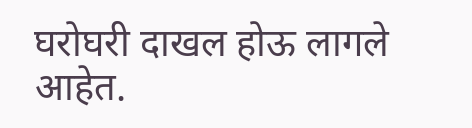घरोघरी दाखल होऊ लागले आहेत.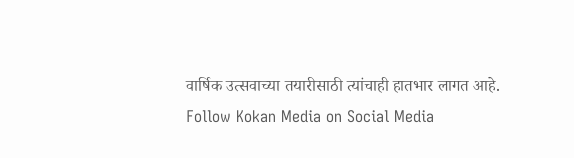वार्षिक उत्सवाच्या तयारीसाठी त्यांचाही हातभार लागत आहे.
Follow Kokan Media on Social Media